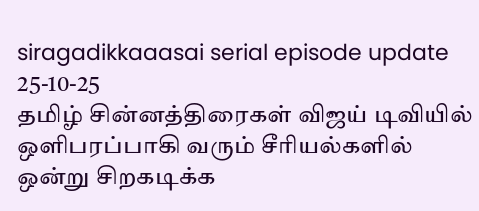siragadikkaaasai serial episode update 25-10-25
தமிழ் சின்னத்திரைகள் விஜய் டிவியில் ஒளிபரப்பாகி வரும் சீரியல்களில் ஒன்று சிறகடிக்க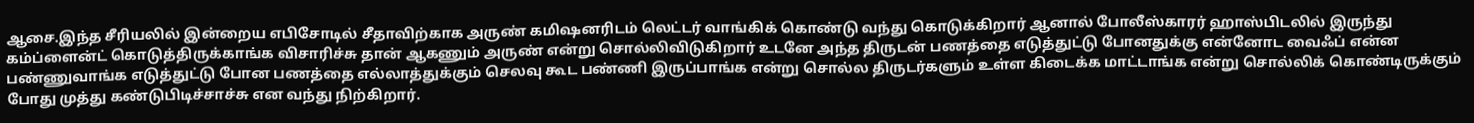ஆசை.இந்த சீரியலில் இன்றைய எபிசோடில் சீதாவிற்காக அருண் கமிஷனரிடம் லெட்டர் வாங்கிக் கொண்டு வந்து கொடுக்கிறார் ஆனால் போலீஸ்காரர் ஹாஸ்பிடலில் இருந்து கம்ப்ளைன்ட் கொடுத்திருக்காங்க விசாரிச்சு தான் ஆகணும் அருண் என்று சொல்லிவிடுகிறார் உடனே அந்த திருடன் பணத்தை எடுத்துட்டு போனதுக்கு என்னோட வைஃப் என்ன பண்ணுவாங்க எடுத்துட்டு போன பணத்தை எல்லாத்துக்கும் செலவு கூட பண்ணி இருப்பாங்க என்று சொல்ல திருடர்களும் உள்ள கிடைக்க மாட்டாங்க என்று சொல்லிக் கொண்டிருக்கும் போது முத்து கண்டுபிடிச்சாச்சு என வந்து நிற்கிறார்.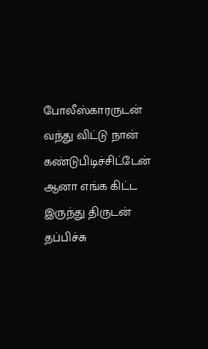போலீஸ்காரருடன் வந்து விட்டு நான் கண்டுபிடிச்சிட்டேன் ஆனா எங்க கிட்ட இருந்து திருடன் தப்பிச்சு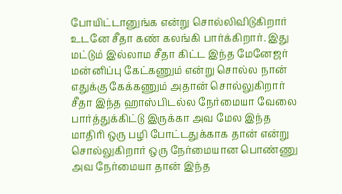போயிட்டானுங்க என்று சொல்லிவிடுகிறார் உடனே சீதா கண் கலங்கி பார்க்கிறார். இது மட்டும் இல்லாம சீதா கிட்ட இந்த மேனேஜர் மன்னிப்பு கேட்கணும் என்று சொல்ல நான் எதுக்கு கேக்கணும் அதான் சொல்லுகிறார் சீதா இந்த ஹாஸ்பிடல்ல நேர்மையா வேலை பார்த்துக்கிட்டு இருக்கா அவ மேல இந்த மாதிரி ஒரு பழி போட்டதுக்காக தான் என்று சொல்லுகிறார் ஒரு நேர்மையான பொண்ணு அவ நேர்மையா தான் இந்த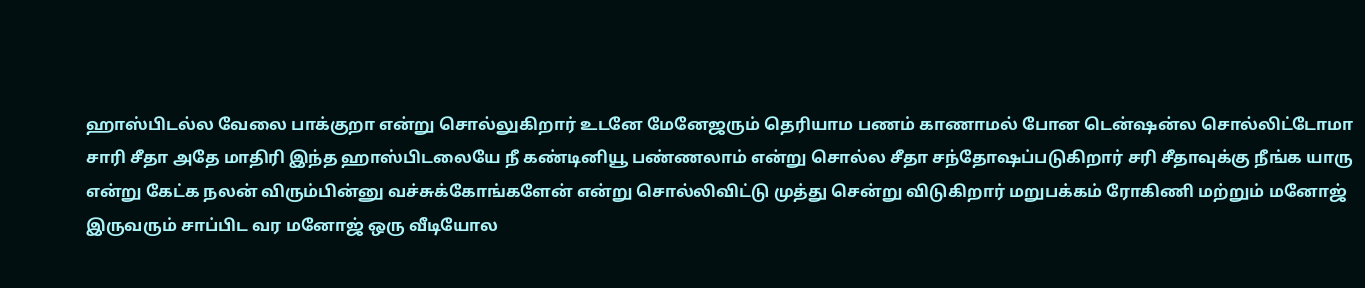ஹாஸ்பிடல்ல வேலை பாக்குறா என்று சொல்லுகிறார் உடனே மேனேஜரும் தெரியாம பணம் காணாமல் போன டென்ஷன்ல சொல்லிட்டோமா சாரி சீதா அதே மாதிரி இந்த ஹாஸ்பிடலையே நீ கண்டினியூ பண்ணலாம் என்று சொல்ல சீதா சந்தோஷப்படுகிறார் சரி சீதாவுக்கு நீங்க யாரு என்று கேட்க நலன் விரும்பின்னு வச்சுக்கோங்களேன் என்று சொல்லிவிட்டு முத்து சென்று விடுகிறார் மறுபக்கம் ரோகிணி மற்றும் மனோஜ் இருவரும் சாப்பிட வர மனோஜ் ஒரு வீடியோல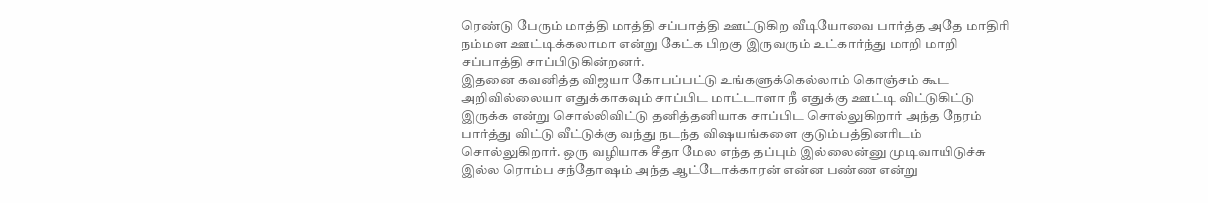ரெண்டு பேரும் மாத்தி மாத்தி சப்பாத்தி ஊட்டுகிற வீடியோவை பார்த்த அதே மாதிரி நம்மள ஊட்டிக்கலாமா என்று கேட்க பிறகு இருவரும் உட்கார்ந்து மாறி மாறி சப்பாத்தி சாப்பிடுகின்றனர்.
இதனை கவனித்த விஜயா கோபப்பட்டு உங்களுக்கெல்லாம் கொஞ்சம் கூட அறிவில்லையா எதுக்காகவும் சாப்பிட மாட்டாளா நீ எதுக்கு ஊட்டி விட்டுகிட்டு இருக்க என்று சொல்லிவிட்டு தனித்தனியாக சாப்பிட சொல்லுகிறார் அந்த நேரம் பார்த்து விட்டு வீட்டுக்கு வந்து நடந்த விஷயங்களை குடும்பத்தினரிடம் சொல்லுகிறார். ஒரு வழியாக சீதா மேல எந்த தப்பும் இல்லைன்னு முடிவாயிடுச்சு இல்ல ரொம்ப சந்தோஷம் அந்த ஆட்டோக்காரன் என்ன பண்ண என்று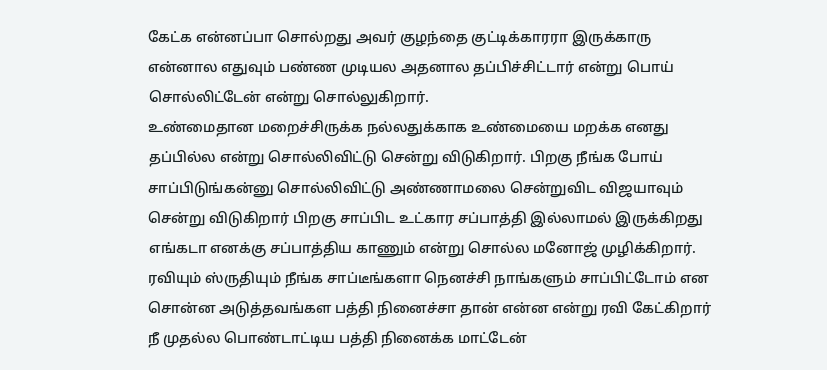கேட்க என்னப்பா சொல்றது அவர் குழந்தை குட்டிக்காரரா இருக்காரு என்னால எதுவும் பண்ண முடியல அதனால தப்பிச்சிட்டார் என்று பொய் சொல்லிட்டேன் என்று சொல்லுகிறார்.
உண்மைதான மறைச்சிருக்க நல்லதுக்காக உண்மையை மறக்க எனது தப்பில்ல என்று சொல்லிவிட்டு சென்று விடுகிறார். பிறகு நீங்க போய் சாப்பிடுங்கன்னு சொல்லிவிட்டு அண்ணாமலை சென்றுவிட விஜயாவும் சென்று விடுகிறார் பிறகு சாப்பிட உட்கார சப்பாத்தி இல்லாமல் இருக்கிறது எங்கடா எனக்கு சப்பாத்திய காணும் என்று சொல்ல மனோஜ் முழிக்கிறார். ரவியும் ஸ்ருதியும் நீங்க சாப்டீங்களா நெனச்சி நாங்களும் சாப்பிட்டோம் என சொன்ன அடுத்தவங்கள பத்தி நினைச்சா தான் என்ன என்று ரவி கேட்கிறார் நீ முதல்ல பொண்டாட்டிய பத்தி நினைக்க மாட்டேன்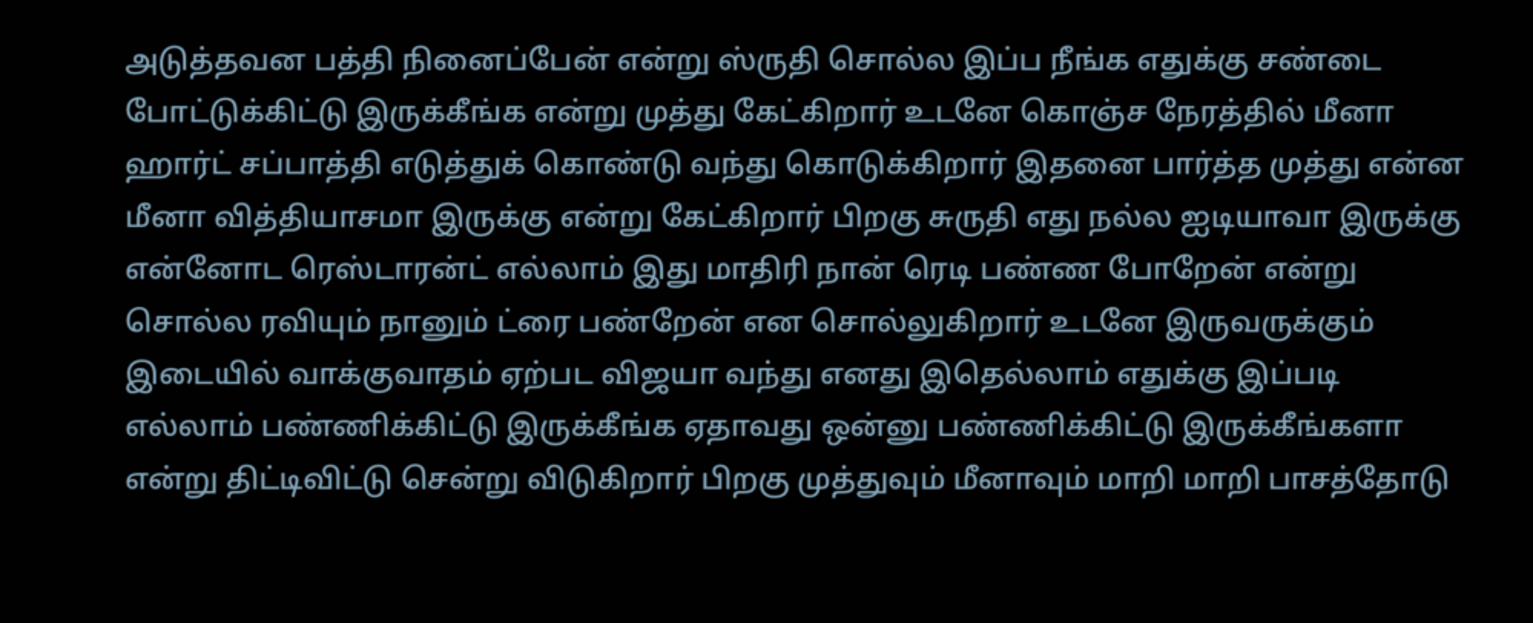அடுத்தவன பத்தி நினைப்பேன் என்று ஸ்ருதி சொல்ல இப்ப நீங்க எதுக்கு சண்டை போட்டுக்கிட்டு இருக்கீங்க என்று முத்து கேட்கிறார் உடனே கொஞ்ச நேரத்தில் மீனா ஹார்ட் சப்பாத்தி எடுத்துக் கொண்டு வந்து கொடுக்கிறார் இதனை பார்த்த முத்து என்ன மீனா வித்தியாசமா இருக்கு என்று கேட்கிறார் பிறகு சுருதி எது நல்ல ஐடியாவா இருக்கு என்னோட ரெஸ்டாரன்ட் எல்லாம் இது மாதிரி நான் ரெடி பண்ண போறேன் என்று சொல்ல ரவியும் நானும் ட்ரை பண்றேன் என சொல்லுகிறார் உடனே இருவருக்கும் இடையில் வாக்குவாதம் ஏற்பட விஜயா வந்து எனது இதெல்லாம் எதுக்கு இப்படி எல்லாம் பண்ணிக்கிட்டு இருக்கீங்க ஏதாவது ஒன்னு பண்ணிக்கிட்டு இருக்கீங்களா என்று திட்டிவிட்டு சென்று விடுகிறார் பிறகு முத்துவும் மீனாவும் மாறி மாறி பாசத்தோடு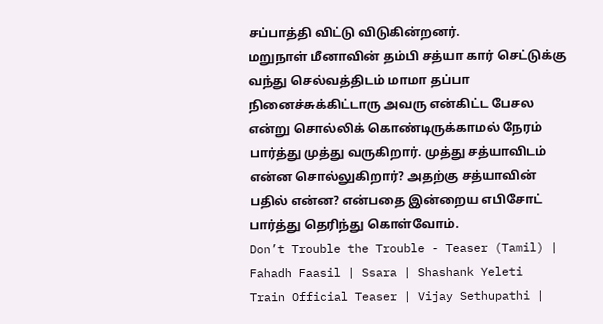சப்பாத்தி விட்டு விடுகின்றனர்.
மறுநாள் மீனாவின் தம்பி சத்யா கார் செட்டுக்கு வந்து செல்வத்திடம் மாமா தப்பா நினைச்சுக்கிட்டாரு அவரு என்கிட்ட பேசல என்று சொல்லிக் கொண்டிருக்காமல் நேரம் பார்த்து முத்து வருகிறார். முத்து சத்யாவிடம் என்ன சொல்லுகிறார்? அதற்கு சத்யாவின் பதில் என்ன? என்பதை இன்றைய எபிசோட் பார்த்து தெரிந்து கொள்வோம்.
Don’t Trouble the Trouble - Teaser (Tamil) | Fahadh Faasil | Ssara | Shashank Yeleti
Train Official Teaser | Vijay Sethupathi |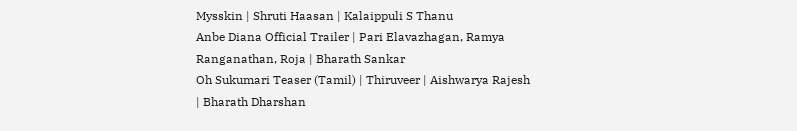Mysskin | Shruti Haasan | Kalaippuli S Thanu
Anbe Diana Official Trailer | Pari Elavazhagan, Ramya Ranganathan, Roja | Bharath Sankar
Oh Sukumari Teaser (Tamil) | Thiruveer | Aishwarya Rajesh | Bharath Dharshan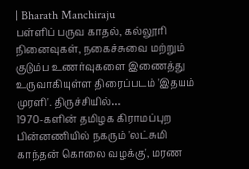| Bharath Manchiraju
பள்ளிப் பருவ காதல், கல்லூரி நினைவுகள், நகைச்சுவை மற்றும் குடும்ப உணர்வுகளை இணைத்து உருவாகியுள்ள திரைப்படம் 'இதயம் முரளி'. திருச்சியில்…
1970-களின் தமிழக கிராமப்புற பின்னணியில் நகரும் 'லட்சுமி காந்தன் கொலை வழக்கு', மரண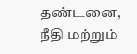தண்டனை, நீதி மற்றும்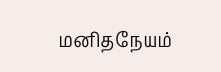மனிதநேயம்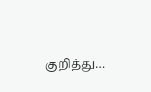குறித்து…